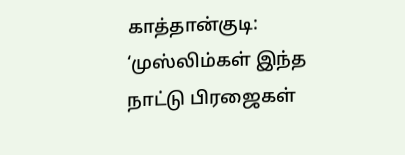காத்தான்குடி: ‘முஸ்லிம்கள் இந்த நாட்டு பிரஜைகள்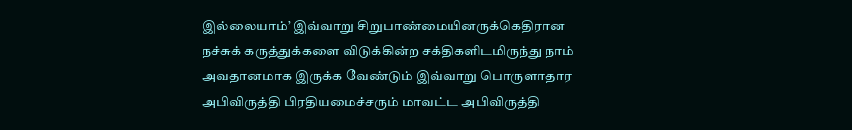இல்லையாம்’ இவ்வாறு சிறுபாண்மையினருக்கெதிரான நச்சுக் கருத்துக்களை விடுக்கின்ற சக்திகளிடமிருந்து நாம் அவதானமாக இருக்க வேண்டும் இவ்வாறு பொருளாதார அபிவிருத்தி பிரதியமைச்சரும் மாவட்ட அபிவிருத்தி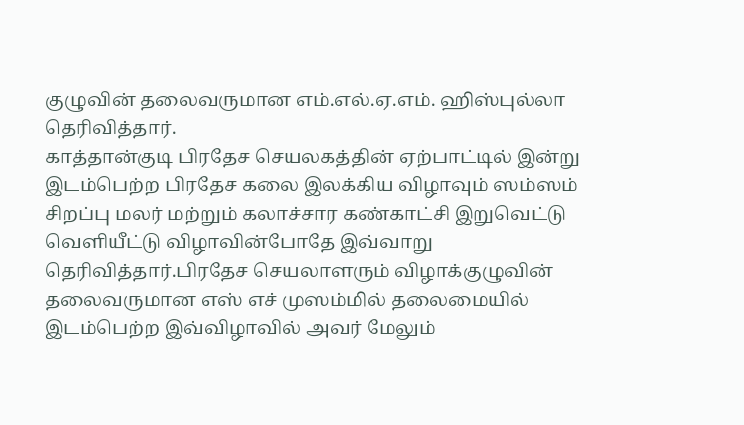குழுவின் தலைவருமான எம்.எல்.ஏ.எம். ஹிஸ்புல்லா தெரிவித்தார்.
காத்தான்குடி பிரதேச செயலகத்தின் ஏற்பாட்டில் இன்று இடம்பெற்ற பிரதேச கலை இலக்கிய விழாவும் ஸம்ஸம் சிறப்பு மலர் மற்றும் கலாச்சார கண்காட்சி இறுவெட்டு வெளியீட்டு விழாவின்போதே இவ்வாறு தெரிவித்தார்.பிரதேச செயலாளரும் விழாக்குழுவின் தலைவருமான எஸ் எச் முஸம்மில் தலைமையில் இடம்பெற்ற இவ்விழாவில் அவர் மேலும்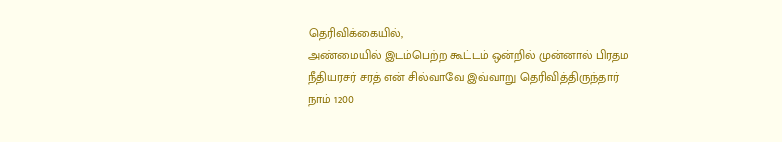தெரிவிக்கையில்,
அண்மையில் இடம்பெற்ற கூட்டம் ஒன்றில் முன்னால் பிரதம நீதியரசர் சரத் என் சில்வாவே இவ்வாறு தெரிவித்திருந்தார் நாம் 1200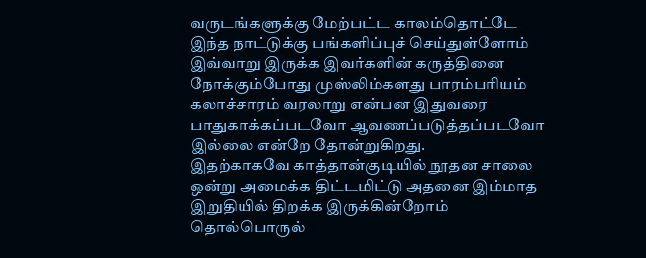வருடங்களுக்கு மேற்பட்ட காலம்தொட்டே இந்த நாட்டுக்கு பங்களிப்புச் செய்துள்ளோம் இவ்வாறு இருக்க இவர்களின் கருத்தினை நோக்கும்போது முஸ்லிம்களது பாரம்பரியம் கலாச்சாரம் வரலாறு என்பன இதுவரை பாதுகாக்கப்படவோ ஆவணப்படுத்தப்படவோ இல்லை என்றே தோன்றுகிறது.
இதற்காகவே காத்தான்குடியில் நூதன சாலை ஒன்று அமைக்க திட்டமிட்டு அதனை இம்மாத இறுதியில் திறக்க இருக்கின்றோம் தொல்பொருல்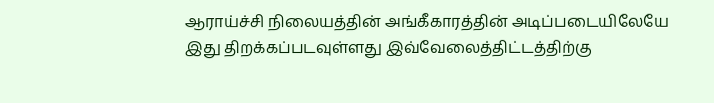ஆராய்ச்சி நிலையத்தின் அங்கீகாரத்தின் அடிப்படையிலேயே இது திறக்கப்படவுள்ளது இவ்வேலைத்திட்டத்திற்கு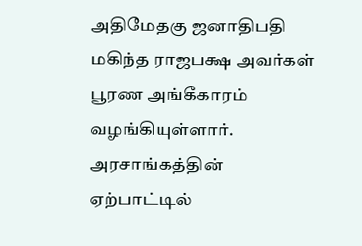அதிமேதகு ஜனாதிபதி மகிந்த ராஜபக்ஷ அவர்கள் பூரண அங்கீகாரம் வழங்கியுள்ளார். அரசாங்கத்தின் ஏற்பாட்டில்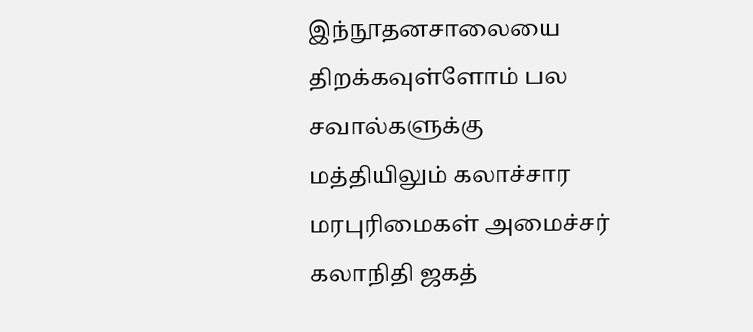இந்நூதனசாலையை திறக்கவுள்ளோம் பல சவால்களுக்கு மத்தியிலும் கலாச்சார மரபுரிமைகள் அமைச்சர் கலாநிதி ஜகத்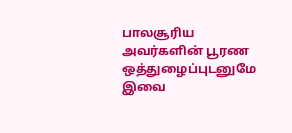பாலசூரிய அவர்களின் பூரண ஒத்துழைப்புடனுமே இவை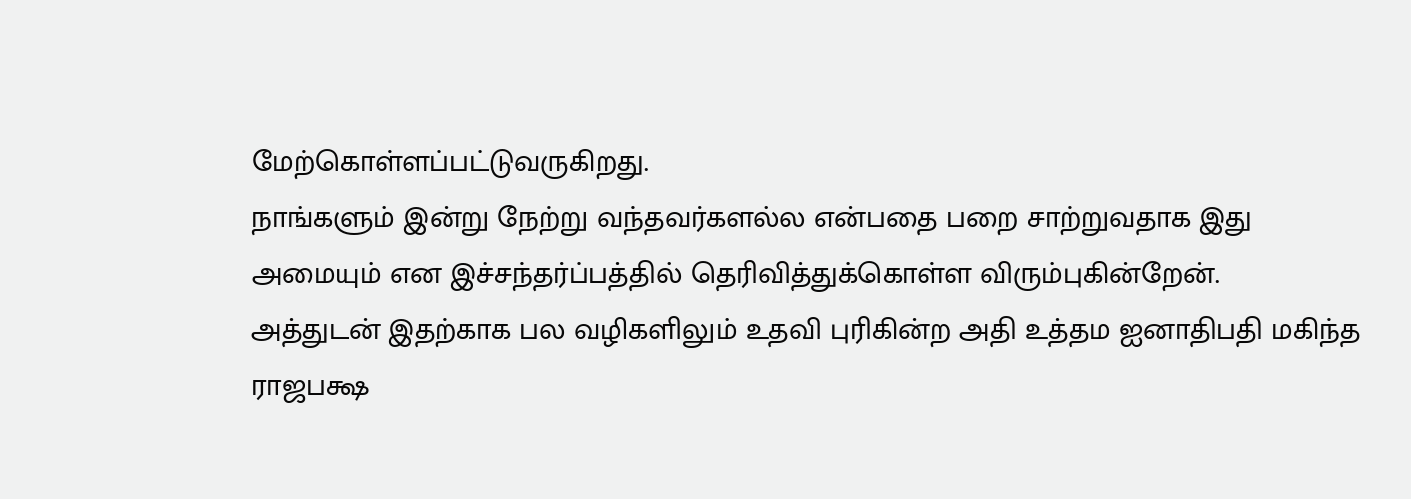மேற்கொள்ளப்பட்டுவருகிறது.
நாங்களும் இன்று நேற்று வந்தவர்களல்ல என்பதை பறை சாற்றுவதாக இது அமையும் என இச்சந்தர்ப்பத்தில் தெரிவித்துக்கொள்ள விரும்புகின்றேன்.
அத்துடன் இதற்காக பல வழிகளிலும் உதவி புரிகின்ற அதி உத்தம ஐனாதிபதி மகிந்த ராஜபக்ஷ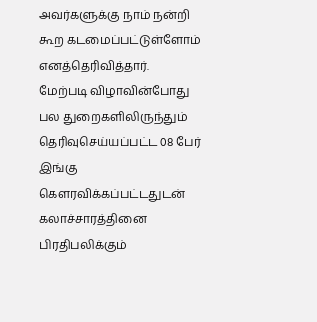அவர்களுக்கு நாம் நன்றி கூற கடமைப்பட்டுள்ளோம் எனத்தெரிவித்தார்.
மேற்படி விழாவின்போது பல துறைகளிலிருந்தும் தெரிவுசெய்யப்பட்ட 08 பேர் இங்கு கௌரவிக்கப்பட்டதுடன் கலாச்சாரத்தினை பிரதிபலிக்கும்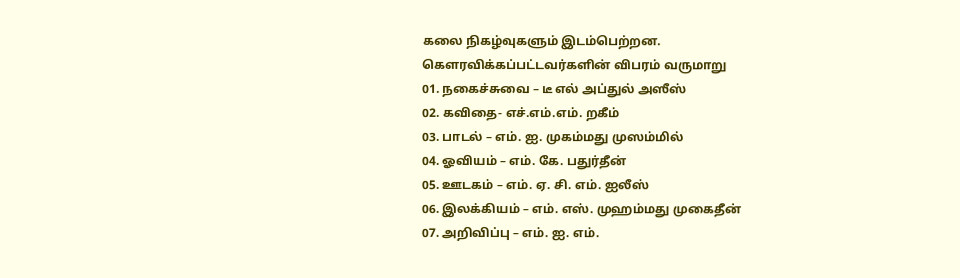கலை நிகழ்வுகளும் இடம்பெற்றன.
கௌரவிக்கப்பட்டவர்களின் விபரம் வருமாறு
01. நகைச்சுவை – டீ எல் அப்துல் அஸீஸ்
02. கவிதை- எச்.எம்.எம். றகீம்
03. பாடல் – எம். ஐ. முகம்மது முஸம்மில்
04. ஓவியம் – எம். கே. பதுர்தீன்
05. ஊடகம் – எம். ஏ. சி. எம். ஐலீஸ்
06. இலக்கியம் – எம். எஸ். முஹம்மது முகைதீன்
07. அறிவிப்பு – எம். ஐ. எம்.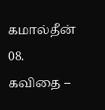கமால்தீன்
08. கவிதை –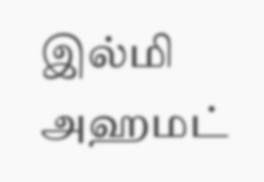இல்மி அஹமட்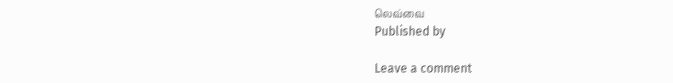லெவ்வை
Published by

Leave a comment